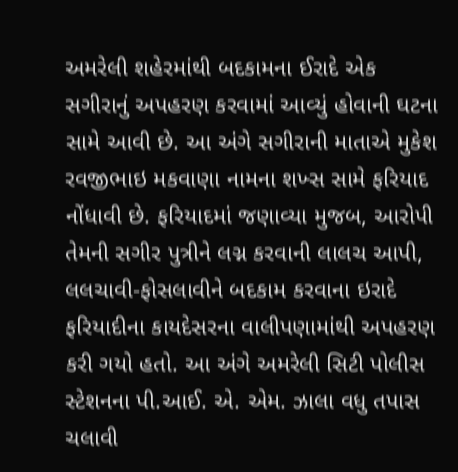અમરેલી શહેરમાંથી બદકામના ઈરાદે એક સગીરાનું અપહરણ કરવામાં આવ્યું હોવાની ઘટના
સામે આવી છે. આ અંગે સગીરાની માતાએ મુકેશ રવજીભાઇ મકવાણા નામના શખ્સ સામે ફરિયાદ નોંધાવી છે. ફરિયાદમાં જણાવ્યા મુજબ, આરોપી તેમની સગીર પુત્રીને લગ્ન કરવાની લાલચ આપી, લલચાવી-ફોસલાવીને બદકામ કરવાના ઇરાદે ફરિયાદીના કાયદેસરના વાલીપણામાંથી અપહરણ કરી ગયો હતો. આ અંગે અમરેલી સિટી પોલીસ સ્ટેશનના પી.આઈ. એ. એમ. ઝાલા વધુ તપાસ ચલાવી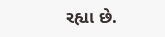રહ્યા છે.